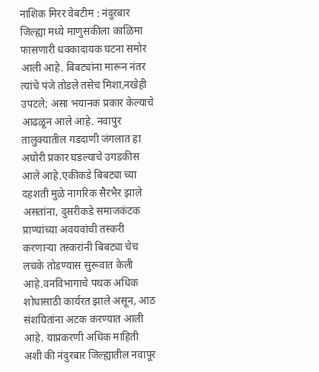नाशिक मिरर वेबटीम : नंदुरबार जिल्ह्या मध्ये माणुसकीला काळिमा फासणारी धक्कादायक घटना समोर आली आहे. बिबट्यांना मारून नंतर त्यांचे पंजे तोडले तसेच मिशा,नखेही उपटले; असा भयानक प्रकार केल्याचे आढळून आले आहे. नवापुर तालुक्यातील गडदाणी जंगलात हा अघोरी प्रकार घडल्याचे उगडकीस आले आहे.एकीकडे बिबट्या च्या दहशती मुळे नागरिक सैरभैर झाले असतांना, दुसरीकडे समाजकंटक प्राण्यांच्या अवयवांची तस्करी करणाऱ्या तस्करांनी बिबट्या चेच लचके तोडण्यास सुरूवात केली आहे.वनविभागाचे पथक अधिक शोधासाठी कार्यरत झाले असून, आठ संशयितांना अटक करण्यात आली आहे. याप्रकरणी अधिक माहिती अशी की नंदुरबार जिल्ह्यातील नवापूर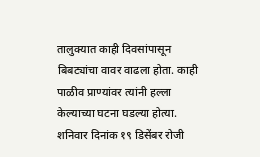तालुक्यात काही दिवसांपासून बिबट्यांचा वावर वाढला होता. काही पाळीव प्राण्यांवर त्यांनी हल्ला केल्याच्या घटना घडल्या होत्या. शनिवार दिनांक १९ डिसेंबर रोजी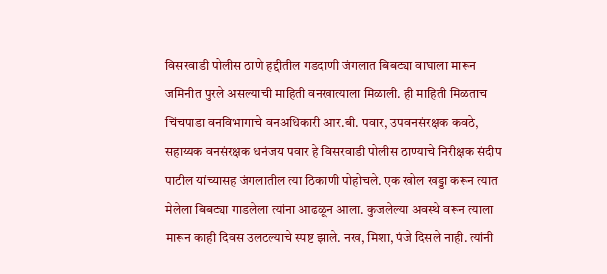विसरवाडी पोलीस ठाणे हद्दीतील गडदाणी जंगलात बिबट्या वाघाला मारून जमिनीत पुरले असल्याची माहिती वनखात्याला मिळाली. ही माहिती मिळताच चिंचपाडा वनविभागाचे वनअधिकारी आर.बी. पवार, उपवनसंरक्षक कवठे, सहाय्यक वनसंरक्षक धनंजय पवार हे विसरवाडी पोलीस ठाण्याचे निरीक्षक संदीप पाटील यांच्यासह जंगलातील त्या ठिकाणी पोहोचले. एक खोल खड्डा करून त्यात मेलेला बिबट्या गाडलेला त्यांना आढळून आला. कुजलेल्या अवस्थे वरून त्याला मारून काही दिवस उलटल्याचे स्पष्ट झाले. नख, मिशा, पंजे दिसले नाही. त्यांनी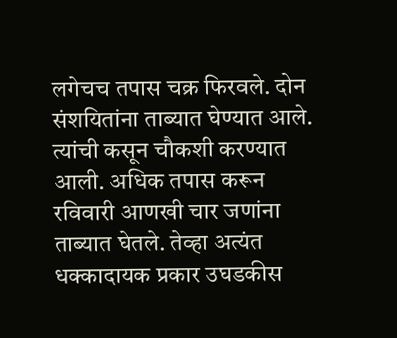लगेचच तपास चक्र फिरवले. दोन संशयितांना ताब्यात घेण्यात आले. त्यांची कसून चौकशी करण्यात आली. अधिक तपास करून रविवारी आणखी चार जणांना ताब्यात घेतले. तेव्हा अत्यंत धक्कादायक प्रकार उघडकीस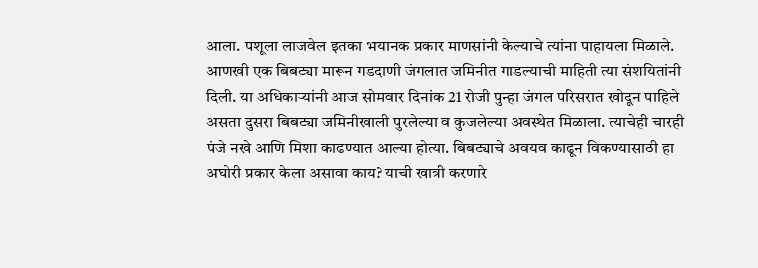आला. पशूला लाजवेल इतका भयानक प्रकार माणसांनी केल्याचे त्यांना पाहायला मिळाले. आणखी एक बिबट्या मारून गडदाणी जंगलात जमिनीत गाडल्याची माहिती त्या संशयितांनी दिली. या अधिकाऱ्यांनी आज सोमवार दिनांक 21 रोजी पुन्हा जंगल परिसरात खोदून पाहिले असता दुसरा बिबट्या जमिनीखाली पुरलेल्या व कुजलेल्या अवस्थेत मिळाला. त्याचेही चारही पंजे नखे आणि मिशा काढण्यात आल्या होत्या. बिबट्याचे अवयव काढून विकण्यासाठी हा अघोरी प्रकार केला असावा काय? याची खात्री करणारे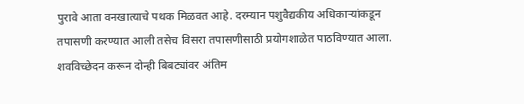पुरावे आता वनखात्याचे पथक मिळवत आहे. दरम्यान पशुवैद्यकीय अधिकाऱ्यांकडून तपासणी करण्यात आली तसेच विसरा तपासणीसाठी प्रयोगशाळेत पाठविण्यात आला. शवविच्छेदन करून दोन्ही बिबट्यांवर अंतिम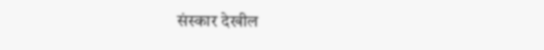संस्कार देखील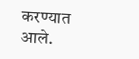करण्यात आले.